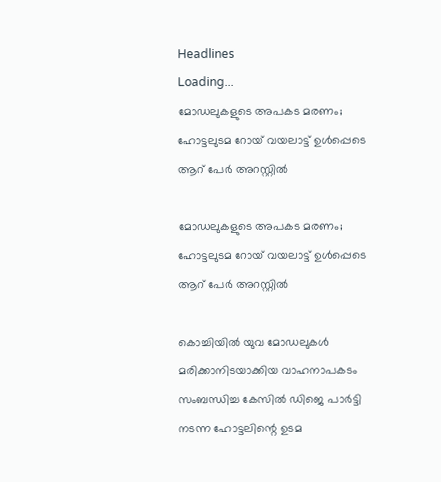Headlines
Loading...
മോഡലുകളുടെ അപകട മരണം; ഹോട്ടലുടമ റോയ് വയലാട്ട് ഉള്‍പ്പെടെ ആറ് പേര്‍ അറസ്റ്റില്‍

മോഡലുകളുടെ അപകട മരണം; ഹോട്ടലുടമ റോയ് വയലാട്ട് ഉള്‍പ്പെടെ ആറ് പേര്‍ അറസ്റ്റില്‍

കൊച്ചിയില്‍ യുവ മോഡലുകള്‍ മരിക്കാനിടയാക്കിയ വാഹനാപകടം സംബന്ധിച്ച കേസില്‍ ഡിജെ പാര്‍ട്ടി നടന്ന ഹോട്ടലിന്റെ ഉടമ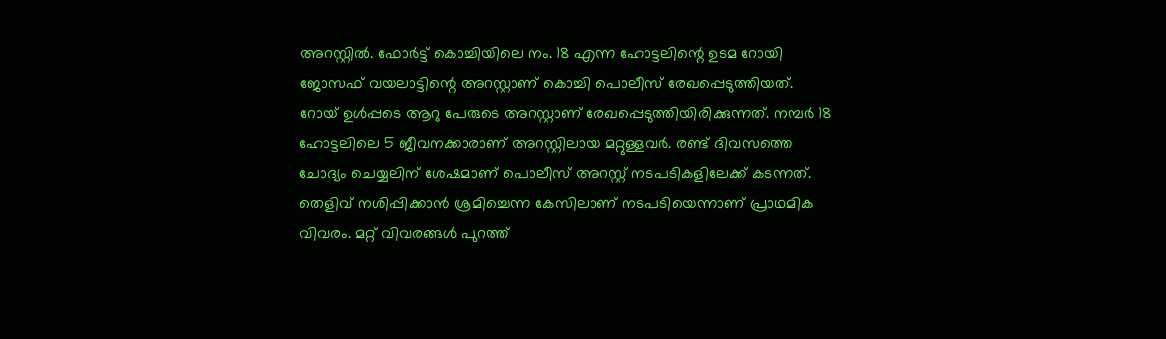അറസ്റ്റില്‍. ഫോര്‍ട്ട് കൊച്ചിയിലെ നം. 18 എന്ന ഹോട്ടലിന്റെ ഉടമ റോയി ജോസഫ് വയലാട്ടിന്റെ അറസ്റ്റാണ് കൊച്ചി പൊലീസ് രേഖപ്പെടുത്തിയത്. റോയ് ഉള്‍പ്പടെ ആറു പേരുടെ അറസ്റ്റാണ് രേഖപ്പെടുത്തിയിരിക്കുന്നത്. നമ്പര്‍ 18 ഹോട്ടലിലെ 5 ജീവനക്കാരാണ് അറസ്റ്റിലായ മറ്റുള്ളവര്‍. രണ്ട് ദിവസത്തെ ചോദ്യം ചെയ്യലിന് ശേഷമാണ് പൊലീസ് അറസ്റ്റ് നടപടികളിലേക്ക് കടന്നത്. തെളിവ് നശിപ്പിക്കാന്‍ ശ്രമിച്ചെന്ന കേസിലാണ് നടപടിയെന്നാണ് പ്രാഥമിക വിവരം. മറ്റ് വിവരങ്ങള്‍ പുറത്ത്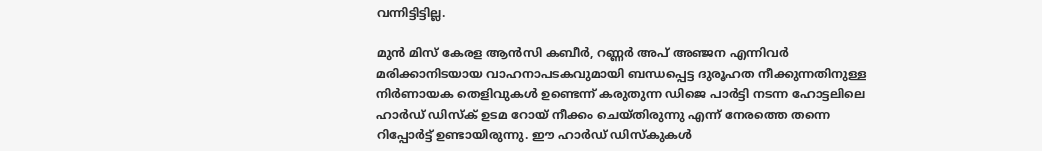വന്നിട്ടിട്ടില്ല.

മുന്‍ മിസ് കേരള ആന്‍സി കബീര്‍, റണ്ണര്‍ അപ് അഞ്ജന എന്നിവര്‍ മരിക്കാനിടയായ വാഹനാപടകവുമായി ബന്ധപ്പെട്ട ദുരൂഹത നീക്കുന്നതിനുള്ള നിര്‍ണായക തെളിവുകള്‍ ഉണ്ടെന്ന് കരുതുന്ന ഡിജെ പാര്‍ട്ടി നടന്ന ഹോട്ടലിലെ ഹാര്‍ഡ് ഡിസ്‌ക് ഉടമ റോയ് നീക്കം ചെയ്തിരുന്നു എന്ന് നേരത്തെ തന്നെ റിപ്പോര്‍ട്ട് ഉണ്ടായിരുന്നു. ഈ ഹാര്‍ഡ് ഡിസ്‌കുകള്‍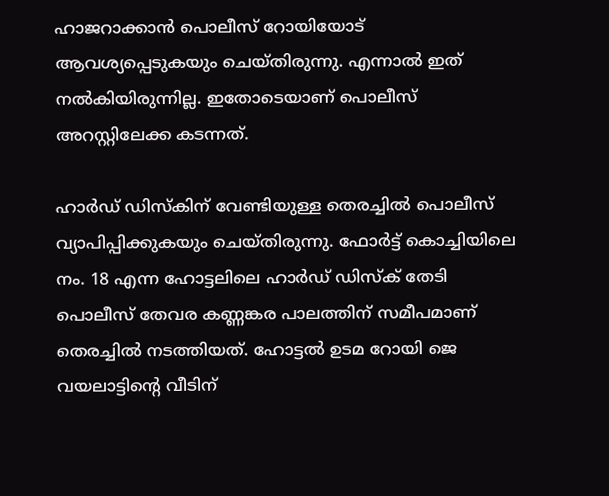ഹാജറാക്കാന്‍ പൊലീസ് റോയിയോട് ആവശ്യപ്പെടുകയും ചെയ്തിരുന്നു. എന്നാല്‍ ഇത് നല്‍കിയിരുന്നില്ല. ഇതോടെയാണ് പൊലീസ് അറസ്റ്റിലേക്ക കടന്നത്.

ഹാര്‍ഡ് ഡിസ്‌കിന് വേണ്ടിയുള്ള തെരച്ചില്‍ പൊലീസ് വ്യാപിപ്പിക്കുകയും ചെയ്തിരുന്നു. ഫോര്‍ട്ട് കൊച്ചിയിലെ നം. 18 എന്ന ഹോട്ടലിലെ ഹാര്‍ഡ് ഡിസ്‌ക് തേടി പൊലീസ് തേവര കണ്ണങ്കര പാലത്തിന് സമീപമാണ് തെരച്ചില്‍ നടത്തിയത്. ഹോട്ടല്‍ ഉടമ റോയി ജെ വയലാട്ടിന്റെ വീടിന്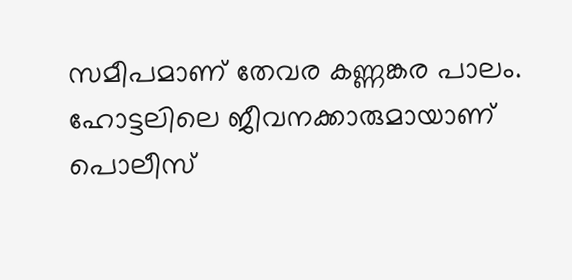സമീപമാണ് തേവര കണ്ണങ്കര പാലം. ഹോട്ടലിലെ ജീവനക്കാരുമായാണ് പൊലീസ്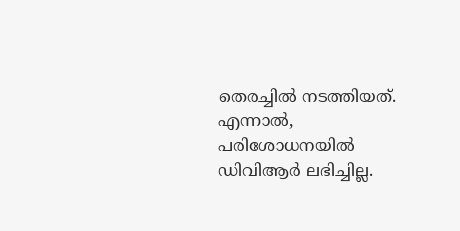തെരച്ചില്‍ നടത്തിയത്. എന്നാല്‍, പരിശോധനയില്‍ ഡിവിആര്‍ ലഭിച്ചില്ല.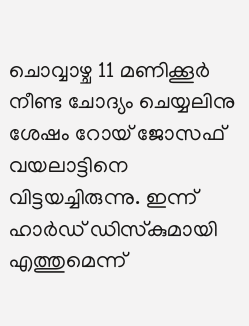ചൊവ്വാഴ്ച 11 മണിക്കൂര്‍ നീണ്ട ചോദ്യം ചെയ്യലിനു ശേഷം റോയ് ജോസഫ് വയലാട്ടിനെ വിട്ടയച്ചിരുന്നു. ഇന്ന് ഹാര്‍ഡ് ഡിസ്‌കുമായി എത്തുമെന്ന്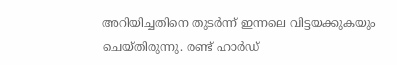അറിയിച്ചതിനെ തുടര്‍ന്ന് ഇന്നലെ വിട്ടയക്കുകയും ചെയ്തിരുന്നു. രണ്ട് ഹാര്‍ഡ്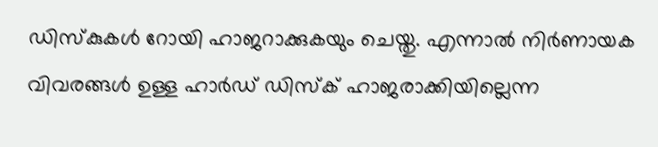ഡിസ്‌കുകള്‍ റോയി ഹാജറാക്കുകയും ചെയ്തു. എന്നാല്‍ നിര്‍ണായക വിവരങ്ങള്‍ ഉള്ള ഹാര്‍ഡ് ഡിസ്‌ക് ഹാജരാക്കിയില്ലെന്ന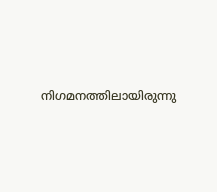നിഗമനത്തിലായിരുന്നു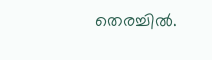തെരച്ചില്‍.